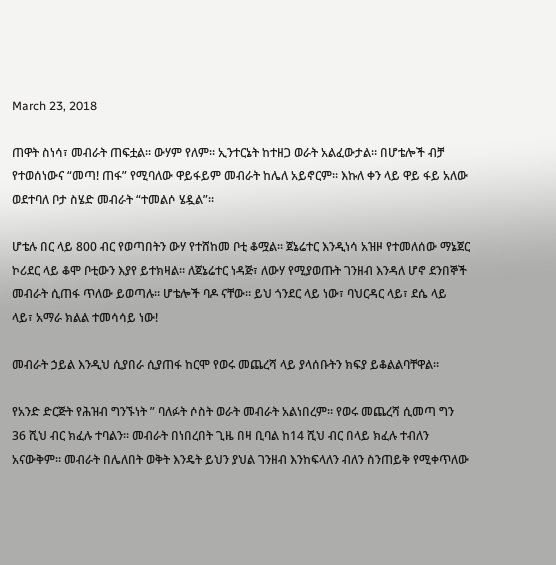March 23, 2018

ጠዋት ስነሳ፣ መብራት ጠፍቷል። ውሃም የለም። ኢንተርኔት ከተዘጋ ወራት አልፈውታል። በሆቴሎች ብቻ የተወሰነውና “መጣ! ጠፋ” የሚባለው ዋይፋይም መብራት ከሌለ አይኖርም። እኩለ ቀን ላይ ዋይ ፋይ አለው ወደተባለ ቦታ ስሄድ መብራት “ተመልሶ ሄዷል”።

ሆቴሉ በር ላይ 800 ብር የወጣበትን ውሃ የተሸከመ ቦቲ ቆሟል። ጀኔሬተር እንዲነሳ አዝዞ የተመለሰው ማኔጀር ኮሪደር ላይ ቆሞ ቦቲውን እያየ ይተክዛል። ለጀኔሬተር ነዳጅ፣ ለውሃ የሚያወጡት ገንዘብ እንዳለ ሆኖ ደንበኞች መብራት ሲጠፋ ጥለው ይወጣሉ። ሆቴሎች ባዶ ናቸው። ይህ ጎንደር ላይ ነው፣ ባህርዳር ላይ፣ ደሴ ላይ ላይ፣ አማራ ክልል ተመሳሳይ ነው!

መብራት ኃይል እንዲህ ሲያበራ ሲያጠፋ ከርሞ የወሩ መጨረሻ ላይ ያላሰቡትን ክፍያ ይቆልልባቸዋል።

የአንድ ድርጅት የሕዝብ ግንኙነት ” ባለፉት ሶስት ወራት መብራት አልነበረም። የወሩ መጨረሻ ሲመጣ ግን 36 ሺህ ብር ክፈሉ ተባልን። መብራት በነበረበት ጊዜ በዛ ቢባል ከ14 ሺህ ብር በላይ ክፈሉ ተብለን አናውቅም። መብራት በሌለበት ወቅት እንዴት ይህን ያህል ገንዘብ እንከፍላለን ብለን ስንጠይቅ የሚቀጥለው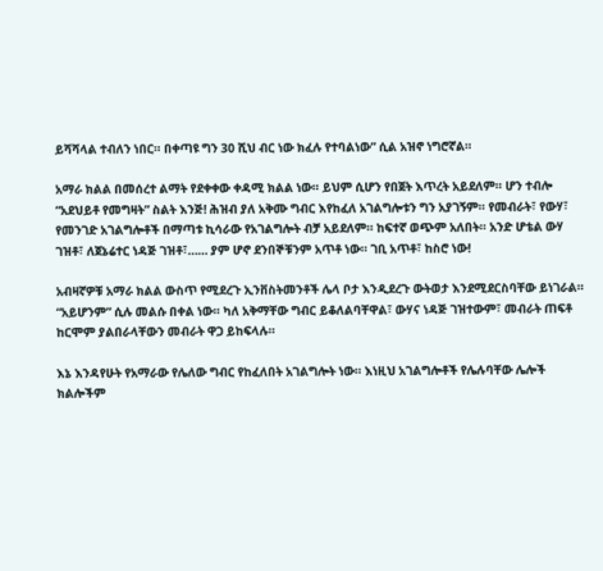ይሻሻላል ተብለን ነበር። በቀጣዩ ግን 30 ሺህ ብር ነው ክፈሉ የተባልነው” ሲል አዝኖ ነግሮኛል።

አማራ ክልል በመሰረተ ልማት የደቀቀው ቀዳሚ ክልል ነው። ይህም ሲሆን የበጀት እጥረት አይደለም። ሆን ተብሎ “አደህይቶ የመግዛት” ስልት እንጅ! ሕዝብ ያለ አቅሙ ግብር እየከፈለ አገልግሎቱን ግን አያገኝም። የመብራት፣ የውሃ፣ የመንገድ አገልግሎቶች በማጣቱ ኪሳራው የአገልግሎት ብቻ አይደለም። ከፍተኛ ወጭም አለበት። አንድ ሆቴል ውሃ ገዝቶ፣ ለጀኔሬተር ነዳጅ ገዝቶ፣…… ያም ሆኖ ደንበኞቹንም አጥቶ ነው። ገቢ አጥቶ፣ ከስሮ ነው!

አብዛኛዎቹ አማራ ክልል ውስጥ የሚደረጉ ኢንቨስትመንቶች ሌላ ቦታ እንዲደረጉ ውትወታ እንደሚደርስባቸው ይነገራል። “አይሆንም” ሲሉ መልሱ በቀል ነው። ካለ አቅማቸው ግብር ይቆለልባቸዋል፣ ውሃና ነዳጅ ገዝተውም፣ መብራት ጠፍቶ ከርሞም ያልበራላቸውን መብራት ዋጋ ይከፍላሉ።

እኔ እንዳየሁት የአማራው የሌለው ግብር የከፈለበት አገልግሎት ነው። እነዚህ አገልግሎቶች የሌሉባቸው ሌሎች ክልሎችም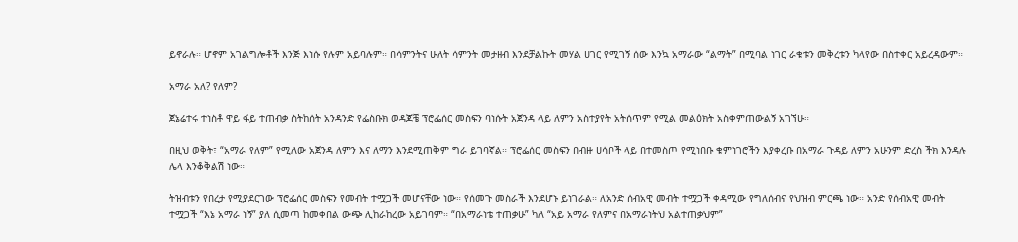ይኖራሉ። ሆኖም አገልግሎቶች እንጅ እነሱ የሉም አይባሉም። በሳምንትና ሁለት ሳምንት መታዘብ እንደቻልኩት መሃል ሀገር የሚገኝ ሰው እንኳ አማራው “ልማት” በሚባል ነገር ራቁቱን መቅረቱን ካላየው በስተቀር አይረዳውም።

አማራ አለ? የለም?

ጀኔሬተሩ ተነስቶ ዋይ ፋይ ተጠብቃ ስትከሰት አንዳንድ የፌስቡክ ወዳጆቼ ፕሮፌሰር መስፍን ባነሱት አጀንዳ ላይ ለምን አስተያየት አትሰጥም የሚል መልዕክት አስቀምጠውልኝ አገኘሁ።

በዚህ ወቅት፣ “አማራ የለም” የሚለው አጀንዳ ለምን እና ለማን እንደሚጠቅም ግራ ይገባኛል። ፕሮፌሰር መስፍን በብዙ ሀሳቦች ላይ በተመስጦ የሚነበቡ ቁምነገሮችን እያቀረቡ በአማራ ጉዳይ ለምን አሁንም ድረስ ችክ እንዳሉ ሌላ እንቆቅልሽ ነው።

ትዝብቱን የበረታ የሚያደርገው ፕሮፌሰር መስፍን የመብት ተሟጋች መሆናቸው ነው። የሰመጉ መስራች እንደሆኑ ይነገራል። ለአንድ ሰብአዊ መብት ተሟጋች ቀዳሚው የግለሰብና የህዝብ ምርጫ ነው። አንድ የሰብአዊ መብት ተሟጋች “እኔ አማራ ነኝ” ያለ ሲመጣ ከመቀበል ውጭ ሊከራከረው አይገባም። “በአማራነቴ ተጠቃሁ” ካለ “አይ አማራ የለምና በአማራነትህ አልተጠቃህም”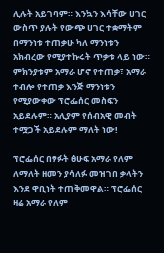ሊሉት አይገባም። እንኳን እሳቸው ሀገር ውስጥ ያሉት የውጭ ሀገር ተቋማትም በማንነቱ ተጠቃሁ ካለ ማንነቱን አክብረው የሚያተኩሩት ጥቃቱ ላይ ነው። ምክንያቱም አማራ ሆኖ የተጠቃ፣ አማራ ተብሎ የተጠቃ እንጅ ማንነቱን የሚያውቀው ፕሮፌሰር መስፍን አይደሉም። አሊያም የሰብአዊ መብት ተሟጋች አይደሉም ማለት ነው!

ፕሮፌሰር በፃፉት ፅሁፍ አማራ የለም ለማለት ዘመን ያሳለፉ መዝገበ ቃላትን እንደ ዋቢነት ተጠቅመዋል። ፕሮፌሰር ዛሬ አማራ የለም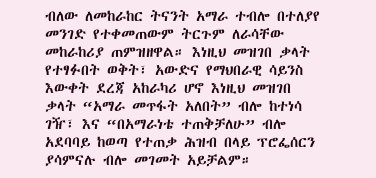ብለው ለመከራከር ትናንት አማራ ተብሎ በተለያየ መንገድ የተቀመጠውም ትርጉም ለራሳቸው መከራከሪያ ጠምዝዘዋል። እነዚህ መዝገበ ቃላት የተፃፉበት ወቅት፣ አውድና የማህበራዊ ሳይንስ እውቀት ደረጃ አከራካሪ ሆኖ እነዚህ መዝገበ ቃላት “አማራ መጥፋት አለበት” ብሎ ከተነሳ ገዥ፣ እና “በአማራነቴ ተጠቅቻለሁ” ብሎ አደባባይ ከወጣ የተጠቃ ሕዝብ በላይ ፕሮፌሰርን ያሳምናሉ ብሎ መገመት አይቻልም።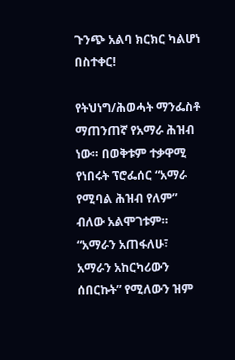ጉንጭ አልባ ክርክር ካልሆነ በስተቀር!

የትህነግ/ሕወሓት ማንፌስቶ ማጠንጠኛ የአማራ ሕዝብ ነው። በወቅቱም ተቃዋሚ የነበሩት ፕሮፌሰር “አማራ የሚባል ሕዝብ የለም” ብለው አልሞገቱም። “አማራን አጠፋለሁ፣ አማራን አከርካሪውን ሰበርኩት” የሚለውን ዝም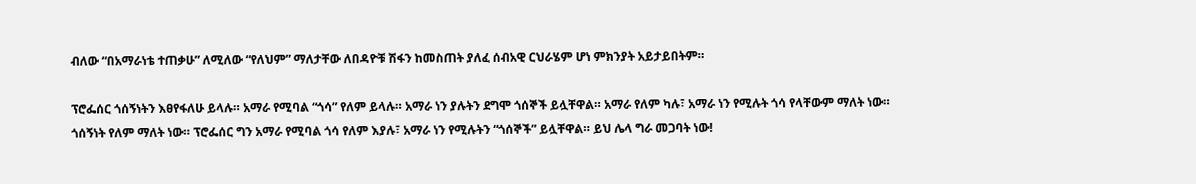ብለው “በአማራነቴ ተጠቃሁ” ለሚለው “የለህም” ማለታቸው ለበዳዮቹ ሽፋን ከመስጠት ያለፈ ሰብአዊ ርህራሄም ሆነ ምክንያት አይታይበትም።

ፕሮፌሰር ጎሰኝነትን እፀየፋለሁ ይላሉ። አማራ የሚባል “ጎሳ” የለም ይላሉ። አማራ ነን ያሉትን ደግሞ ጎሰኞች ይሏቸዋል። አማራ የለም ካሉ፣ አማራ ነን የሚሉት ጎሳ የላቸውም ማለት ነው። ጎሰኝነት የለም ማለት ነው። ፕሮፌሰር ግን አማራ የሚባል ጎሳ የለም እያሉ፣ አማራ ነን የሚሉትን “ጎሰኞች” ይሏቸዋል። ይህ ሌላ ግራ መጋባት ነው!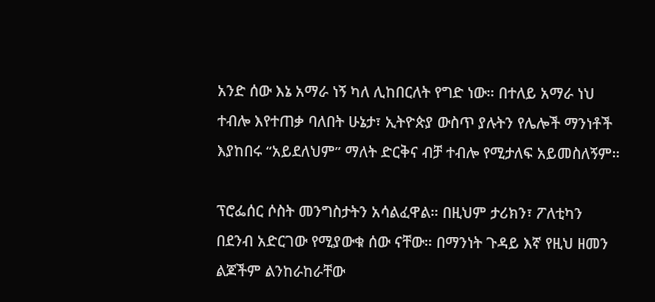አንድ ሰው እኔ አማራ ነኝ ካለ ሊከበርለት የግድ ነው። በተለይ አማራ ነህ ተብሎ እየተጠቃ ባለበት ሁኔታ፣ ኢትዮጵያ ውስጥ ያሉትን የሌሎች ማንነቶች እያከበሩ “አይደለህም” ማለት ድርቅና ብቻ ተብሎ የሚታለፍ አይመስለኝም።

ፕሮፌሰር ሶስት መንግስታትን አሳልፈዋል። በዚህም ታሪክን፣ ፖለቲካን በደንብ አድርገው የሚያውቁ ሰው ናቸው። በማንነት ጉዳይ እኛ የዚህ ዘመን ልጆችም ልንከራከራቸው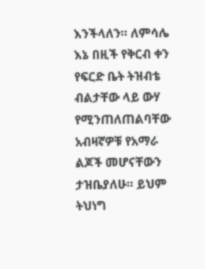እንችላለን። ለምሳሌ እኔ በዚች የቅርብ ቀን የፍርድ ቤት ትዝብቴ ብልታቸው ላይ ውሃ የሚንጠለጠልባቸው አብዛኛዎቹ የአማራ ልጆች መሆናቸውን ታዝቤያለሁ። ይህም ትህነግ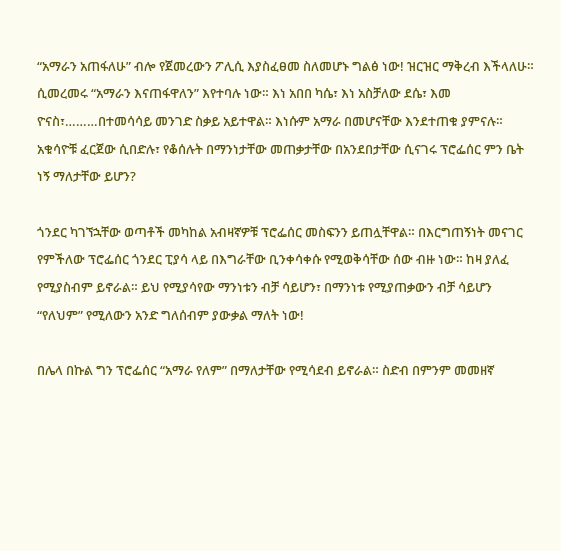“አማራን አጠፋለሁ” ብሎ የጀመረውን ፖሊሲ እያስፈፀመ ስለመሆኑ ግልፅ ነው! ዝርዝር ማቅረብ እችላለሁ። ሲመረመሩ “አማራን እናጠፋዋለን” እየተባሉ ነው። እነ አበበ ካሴ፣ እነ አስቻለው ደሴ፣ እመ ዮናስ፣………በተመሳሳይ መንገድ ስቃይ አይተዋል። እነሱም አማራ በመሆናቸው እንደተጠቁ ያምናሉ። አቁሳዮቹ ፈርጀው ሲበድሉ፣ የቆሰሉት በማንነታቸው መጠቃታቸው በአንደበታቸው ሲናገሩ ፕሮፌሰር ምን ቤት ነኝ ማለታቸው ይሆን?

ጎንደር ካገኘኋቸው ወጣቶች መካከል አብዛኛዎቹ ፕሮፌሰር መስፍንን ይጠሏቸዋል። በእርግጠኝነት መናገር የምችለው ፕሮፌሰር ጎንደር ፒያሳ ላይ በእግራቸው ቢንቀሳቀሱ የሚወቅሳቸው ሰው ብዙ ነው። ከዛ ያለፈ የሚያስብም ይኖራል። ይህ የሚያሳየው ማንነቱን ብቻ ሳይሆን፣ በማንነቱ የሚያጠቃውን ብቻ ሳይሆን “የለህም” የሚለውን አንድ ግለሰብም ያውቃል ማለት ነው!

በሌላ በኩል ግን ፕሮፌሰር “አማራ የለም” በማለታቸው የሚሳደብ ይኖራል። ስድብ በምንም መመዘኛ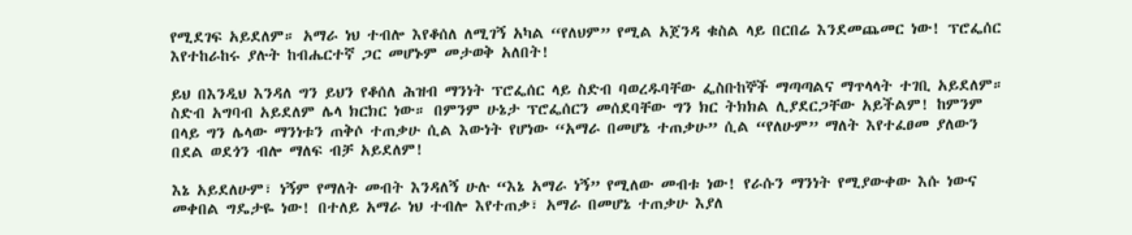የሚደገፍ አይደለም። አማራ ነህ ተብሎ እየቆሰለ ለሚገኝ አካል “የለህም” የሚል አጀንዳ ቁስል ላይ በርበሬ እንደመጨመር ነው! ፕሮፌሰር እየተከራከሩ ያሉት ከብሔርተኛ ጋር መሆኑም መታወቅ አለበት!

ይህ በእንዲህ እንዳለ ግን ይህን የቆሰለ ሕዝብ ማንነት ፕሮፌሰር ላይ ስድብ ባወረዱባቸው ፌስቡከኞች ማጣጣልና ማጥላላት ተገቢ አይደለም። ስድብ አግባብ አይደለም ሌላ ክርክር ነው። በምንም ሁኔታ ፕሮፌሰርን መሰደባቸው ግን ክር ትክክል ሊያደርጋቸው አይችልም! ከምንም በላይ ግን ሌላው ማንነቱን ጠቅሶ ተጠቃሁ ሲል እውነት የሆነው “አማራ በመሆኔ ተጠቃሁ” ሲል “የለሁም” ማለት እየተፈፀመ ያለውን በደል ወደጎን ብሎ ማለፍ ብቻ አይደለም!

እኔ አይደለሁም፣ ነኝም የማለት መብት እንዳለኝ ሁሉ “እኔ አማራ ነኝ” የሚለው መብቱ ነው! የራሱን ማንነት የሚያውቀው እሱ ነውና መቀበል ግዴታዬ ነው! በተለይ አማራ ነህ ተብሎ እየተጠቃ፣ አማራ በመሆኔ ተጠቃሁ እያለ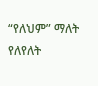“የለህም” ማለት የለየለት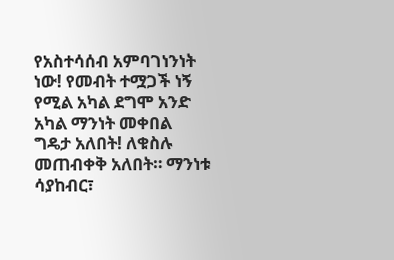የአስተሳሰብ አምባገነንነት ነው! የመብት ተሟጋች ነኝ የሚል አካል ደግሞ አንድ አካል ማንነት መቀበል ግዴታ አለበት! ለቁስሉ መጠብቀቅ አለበት። ማንነቱ ሳያከብር፣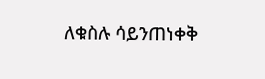ለቁስሉ ሳይንጠነቀቅ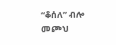“ቆሰለ” ብሎ መጮህ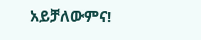አይቻለውምና!